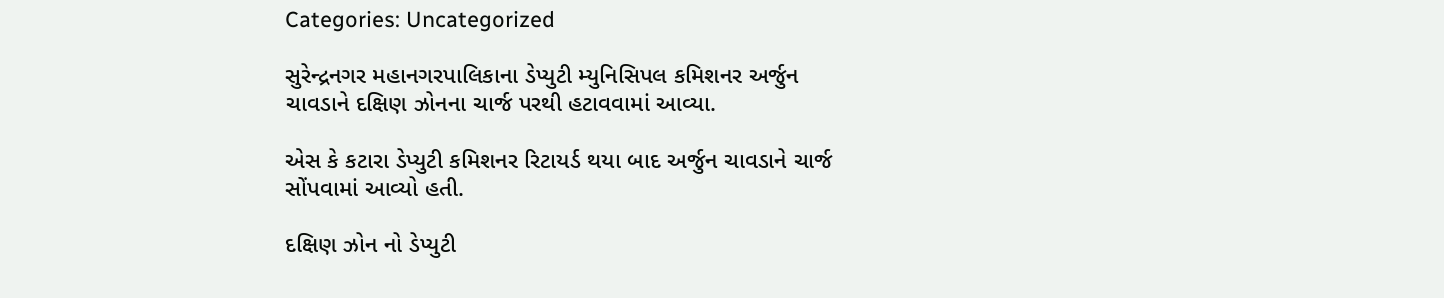Categories: Uncategorized

સુરેન્દ્રનગર મહાનગરપાલિકાના ડેપ્યુટી મ્યુનિસિપલ કમિશનર અર્જુન ચાવડાને દક્ષિણ ઝોનના ચાર્જ પરથી હટાવવામાં આવ્યા.

એસ કે કટારા ડેપ્યુટી કમિશનર રિટાયર્ડ થયા બાદ અર્જુન ચાવડાને ચાર્જ સોંપવામાં આવ્યો હતી.

દક્ષિણ ઝોન નો ડેપ્યુટી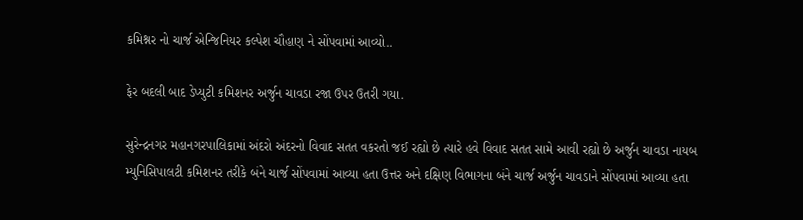કમિશ્નર નો ચાર્જ એન્જિનિયર કલ્પેશ ચૌહાણ ને સોંપવામાં આવ્યો..

ફેર બદલી બાદ ડેપ્યુટી કમિશનર અર્જુન ચાવડા રજા ઉપર ઉતરી ગયા.

સુરેન્દ્રનગર મહાનગરપાલિકામાં અંદરો અંદરનો વિવાદ સતત વકરતો જઈ રહ્યો છે ત્યારે હવે વિવાદ સતત સામે આવી રહ્યો છે અર્જુન ચાવડા નાયબ મ્યુનિસિપાલટી કમિશનર તરીકે બંને ચાર્જ સોંપવામાં આવ્યા હતા ઉત્તર અને દક્ષિણ વિભાગના બંને ચાર્જ અર્જુન ચાવડાને સોંપવામાં આવ્યા હતા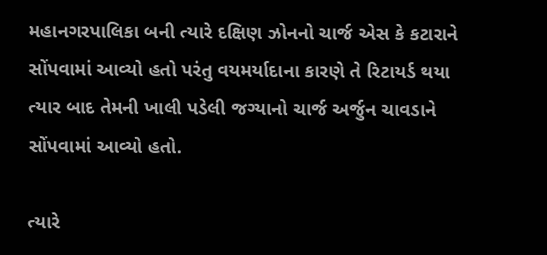મહાનગરપાલિકા બની ત્યારે દક્ષિણ ઝોનનો ચાર્જ એસ કે કટારાને સોંપવામાં આવ્યો હતો પરંતુ વયમર્યાદાના કારણે તે રિટાયર્ડ થયા ત્યાર બાદ તેમની ખાલી પડેલી જગ્યાનો ચાર્જ અર્જુન ચાવડાને સોંપવામાં આવ્યો હતો.

ત્યારે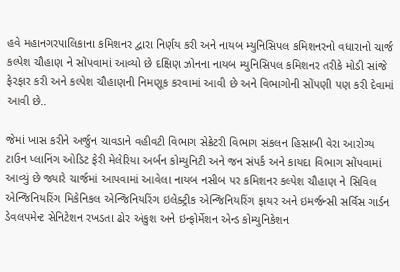હવે મહાનગરપાલિકાના કમિશનર દ્વારા નિર્ણય કરી અને નાયબ મ્યુનિસિપલ કમિશનરનો વધારાનો ચાર્જ કલ્પેશ ચૌહાણ ને સોંપવામાં આવ્યો છે દક્ષિણ ઝોનના નાયબ મ્યુનિસિપલ કમિશનર તરીકે મોડી સાંજે ફેરફાર કરી અને કલ્પેશ ચૌહાણની નિમણૂક કરવામાં આવી છે અને વિભાગોની સોંપણી પણ કરી દેવામાં આવી છે..

જેમાં ખાસ કરીને અર્જુન ચાવડાને વહીવટી વિભાગ સેક્રેટરી વિભાગ સંકલન હિસાબી વેરા આરોગ્ય ટાઉન પ્લાનિંગ ઓડિટ ફેરી મેલેરિયા અર્બન કોમ્યુનિટી અને જન સંપર્ક અને કાયદા વિભાગ સોંપવામાં આવ્યું છે જ્યારે ચાર્જમાં આપવામાં આવેલા નાયબ નસીબ પર કમિશનર કલ્પેશ ચૌહાણ ને સિવિલ એન્જિનિયરિંગ મિકેનિકલ એન્જિનિયરિંગ ઇલેક્ટ્રીક એન્જિનિયરિંગ ફાયર અને ઇમર્જન્સી સર્વિસ ગાર્ડન ડેવલપમેન્ટ સેનિટેશન રખડતા ઢોર અંકુશ અને ઇન્ફોર્મેશન એન્ડ કોમ્યુનિકેશન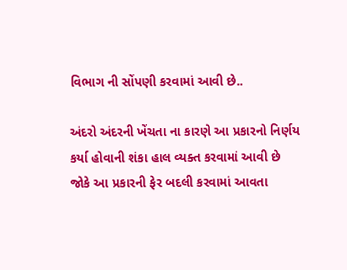વિભાગ ની સોંપણી કરવામાં આવી છે..

અંદરો અંદરની ખેંચતા ના કારણે આ પ્રકારનો નિર્ણય કર્યા હોવાની શંકા હાલ વ્યક્ત કરવામાં આવી છે જોકે આ પ્રકારની ફેર બદલી કરવામાં આવતા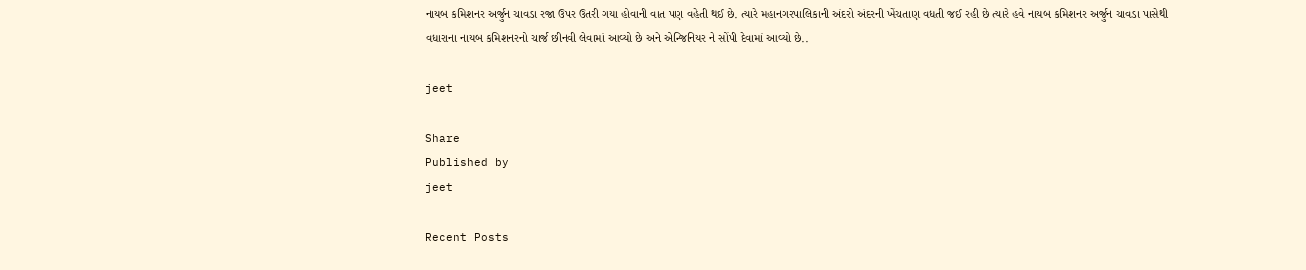નાયબ કમિશનર અર્જુન ચાવડા રજા ઉપર ઉતરી ગયા હોવાની વાત પણ વહેતી થઈ છે. ત્યારે મહાનગરપાલિકાની અંદરો અંદરની ખેંચતાણ વધતી જઈ રહી છે ત્યારે હવે નાયબ કમિશનર અર્જુન ચાવડા પાસેથી વધારાના નાયબ કમિશનરનો ચાર્જ છીનવી લેવામાં આવ્યો છે અને એન્જિનિયર ને સોંપી દેવામાં આવ્યો છે..

jeet

Share
Published by
jeet

Recent Posts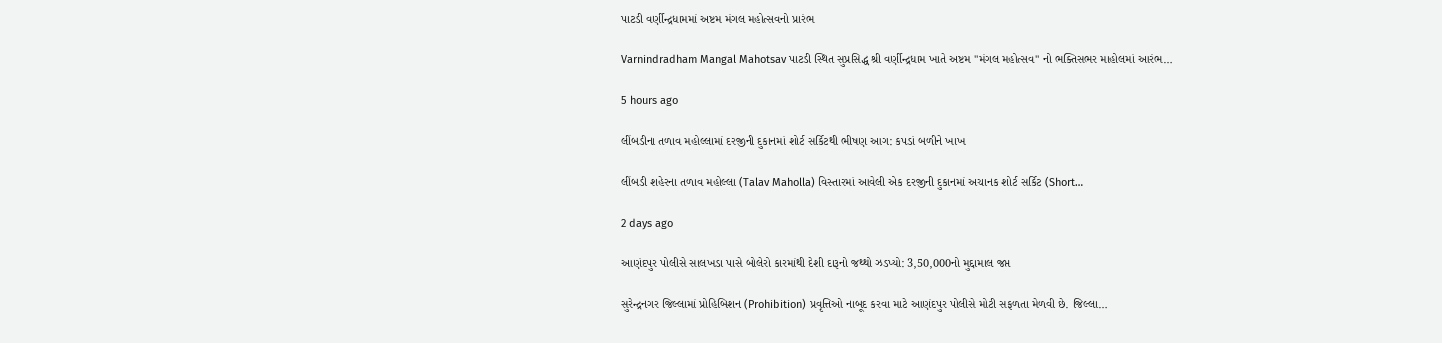પાટડી વર્ણીન્દ્રધામમાં અષ્ટમ મંગલ મહોત્સવનો પ્રારંભ

Varnindradham Mangal Mahotsav પાટડી સ્થિત સુપ્રસિદ્ધ શ્રી વર્ણીન્દ્રધામ ખાતે અષ્ટમ "મંગલ મહોત્સવ" નો ભક્તિસભર માહોલમાં આરંભ…

5 hours ago

લીંબડીના તળાવ મહોલ્લામાં દરજીની દુકાનમાં શોર્ટ સર્કિટથી ભીષણ આગ: કપડાં બળીને ખાખ

લીંબડી શહેરના તળાવ મહોલ્લા (Talav Maholla) વિસ્તારમાં આવેલી એક દરજીની દુકાનમાં અચાનક શોર્ટ સર્કિટ (Short…

2 days ago

આણંદપુર પોલીસે સાલખડા પાસે બોલેરો કારમાંથી દેશી દારૂનો જથ્થો ઝડપ્યો: 3,50,000નો મુદ્દામાલ જપ્ત

સુરેન્દ્રનગર જિલ્લામાં પ્રોહિબિશન (Prohibition) પ્રવૃત્તિઓ નાબૂદ કરવા માટે આણંદપુર પોલીસે મોટી સફળતા મેળવી છે. જિલ્લા…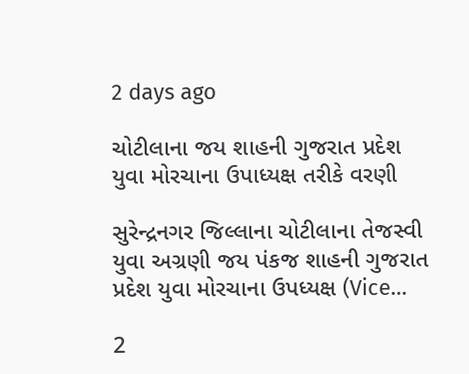2 days ago

ચોટીલાના જય શાહની ગુજરાત પ્રદેશ યુવા મોરચાના ઉપાધ્યક્ષ તરીકે વરણી

સુરેન્દ્રનગર જિલ્લાના ચોટીલાના તેજસ્વી યુવા અગ્રણી જય પંકજ શાહની ગુજરાત પ્રદેશ યુવા મોરચાના ઉપધ્યક્ષ (Vice…

2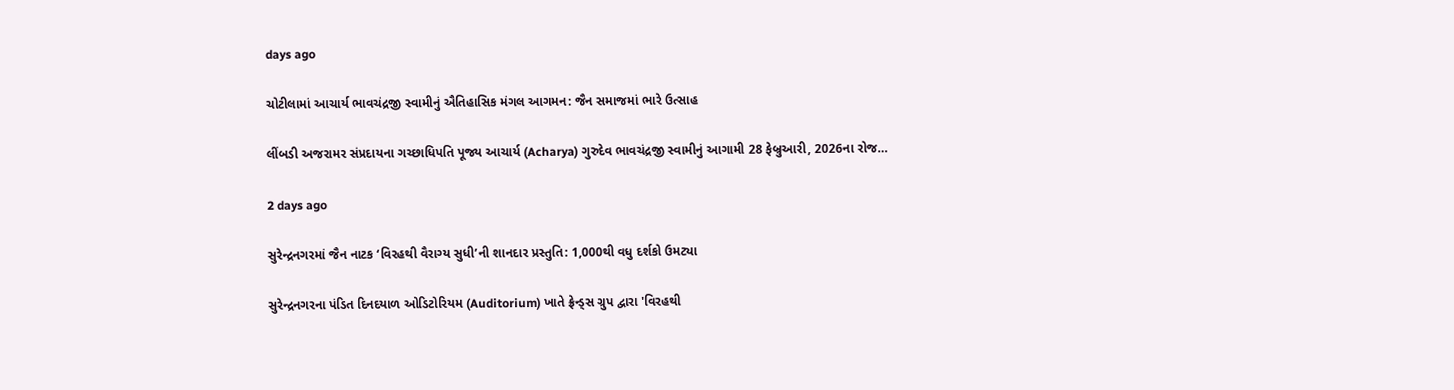days ago

ચોટીલામાં આચાર્ય ભાવચંદ્રજી સ્વામીનું ઐતિહાસિક મંગલ આગમન: જૈન સમાજમાં ભારે ઉત્સાહ

લીંબડી અજરામર સંપ્રદાયના ગચ્છાધિપતિ પૂજ્ય આચાર્ય (Acharya) ગુરુદેવ ભાવચંદ્રજી સ્વામીનું આગામી 28 ફેબ્રુઆરી, 2026ના રોજ…

2 days ago

સુરેન્દ્રનગરમાં જૈન નાટક ‘વિરહથી વૈરાગ્ય સુધી’ની શાનદાર પ્રસ્તુતિ: 1,000થી વધુ દર્શકો ઉમટ્યા

સુરેન્દ્રનગરના પંડિત દિનદયાળ ઓડિટોરિયમ (Auditorium) ખાતે ફ્રેન્ડ્સ ગ્રુપ દ્વારા 'વિરહથી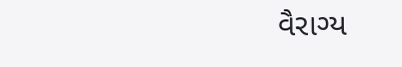વૈરાગ્ય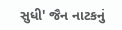સુધી' જૈન નાટકનું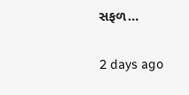સફળ…

2 days ago